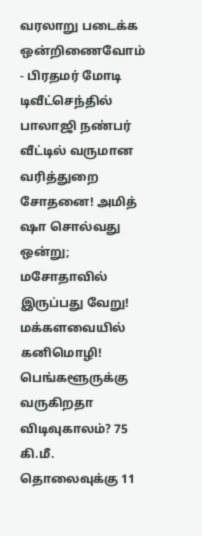வரலாறு படைக்க ஒன்றிணைவோம் - பிரதமர் மோடி டிவீட்செந்தில் பாலாஜி நண்பர் வீட்டில் வருமான வரித்துறை சோதனை! அமித் ஷா சொல்வது ஒன்று; மசோதாவில் இருப்பது வேறு! மக்களவையில் கனிமொழி! பெங்களூருக்கு வருகிறதா விடிவுகாலம்? 75 கி.மீ. தொலைவுக்கு 11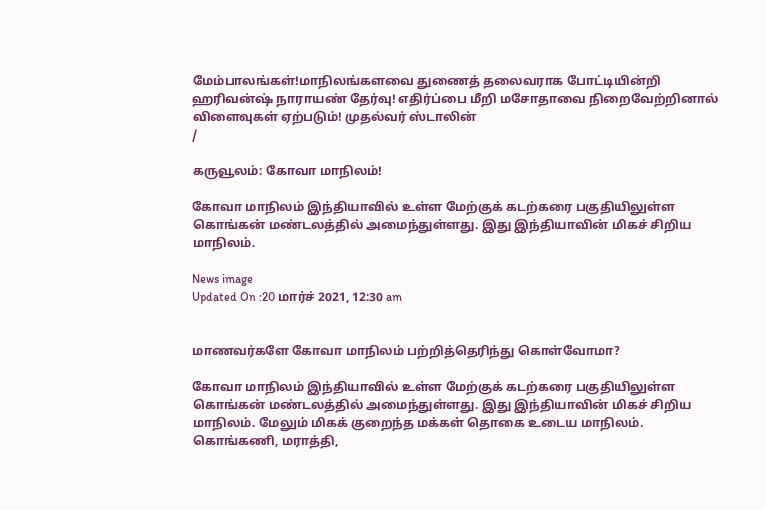மேம்பாலங்கள்!மாநிலங்களவை துணைத் தலைவராக போட்டியின்றி ஹரிவன்ஷ் நாராயண் தேர்வு! எதிர்ப்பை மீறி மசோதாவை நிறைவேற்றினால் விளைவுகள் ஏற்படும்! முதல்வர் ஸ்டாலின்
/

கருவூலம்: கோவா மாநிலம்!

கோவா மாநிலம் இந்தியாவில் உள்ள மேற்குக் கடற்கரை பகுதியிலுள்ள கொங்கன் மண்டலத்தில் அமைந்துள்ளது. இது இந்தியாவின் மிகச் சிறிய மாநிலம்.

News image
Updated On :20 மார்ச் 2021, 12:30 am


மாணவர்களே கோவா மாநிலம் பற்றித்தெரிந்து கொள்வோமா?

கோவா மாநிலம் இந்தியாவில் உள்ள மேற்குக் கடற்கரை பகுதியிலுள்ள கொங்கன் மண்டலத்தில் அமைந்துள்ளது. இது இந்தியாவின் மிகச் சிறிய மாநிலம். மேலும் மிகக் குறைந்த மக்கள் தொகை உடைய மாநிலம். கொங்கணி, மராத்தி,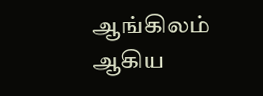ஆங்கிலம் ஆகிய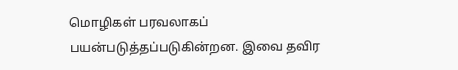மொழிகள் பரவலாகப் பயன்படுத்தப்படுகின்றன. இவை தவிர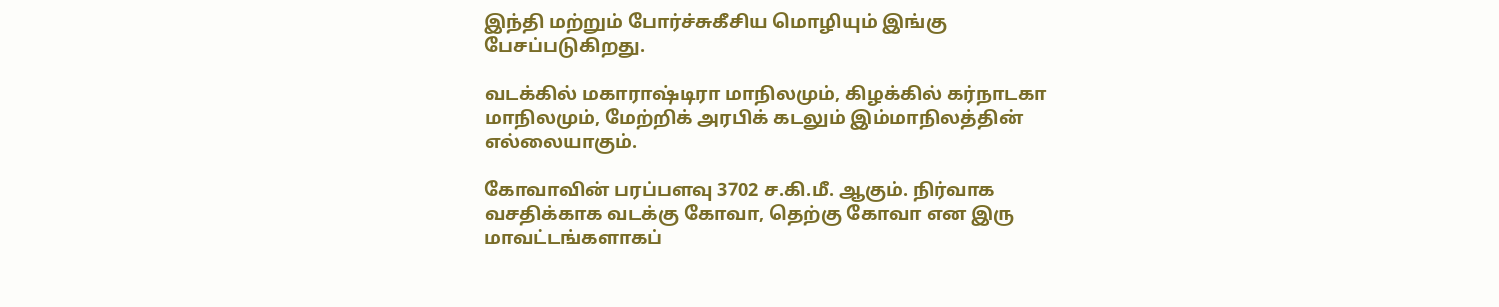இந்தி மற்றும் போர்ச்சுகீசிய மொழியும் இங்கு பேசப்படுகிறது.

வடக்கில் மகாராஷ்டிரா மாநிலமும், கிழக்கில் கர்நாடகா மாநிலமும், மேற்றிக் அரபிக் கடலும் இம்மாநிலத்தின் எல்லையாகும்.

கோவாவின் பரப்பளவு 3702 ச.கி.மீ. ஆகும். நிர்வாக வசதிக்காக வடக்கு கோவா, தெற்கு கோவா என இரு மாவட்டங்களாகப்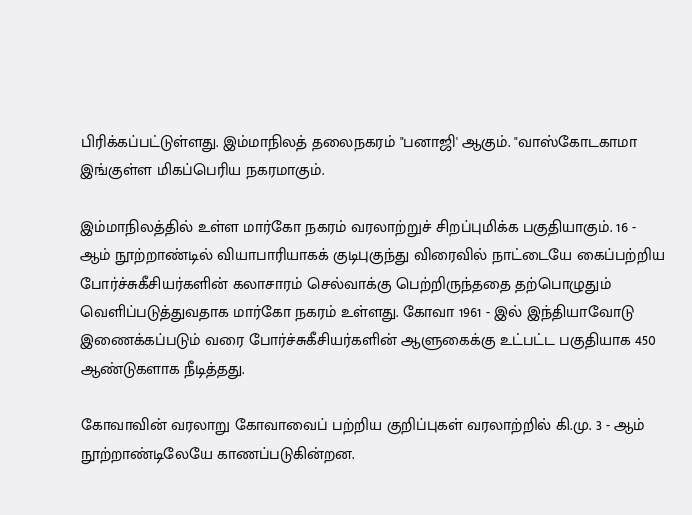பிரிக்கப்பட்டுள்ளது. இம்மாநிலத் தலைநகரம் "பனாஜி' ஆகும். "வாஸ்கோடகாமா இங்குள்ள மிகப்பெரிய நகரமாகும்.

இம்மாநிலத்தில் உள்ள மார்கோ நகரம் வரலாற்றுச் சிறப்புமிக்க பகுதியாகும். 16 - ஆம் நூற்றாண்டில் வியாபாரியாகக் குடிபுகுந்து விரைவில் நாட்டையே கைப்பற்றிய போர்ச்சுகீசியர்களின் கலாசாரம் செல்வாக்கு பெற்றிருந்ததை தற்பொழுதும் வெளிப்படுத்துவதாக மார்கோ நகரம் உள்ளது. கோவா 1961 - இல் இந்தியாவோடு இணைக்கப்படும் வரை போர்ச்சுகீசியர்களின் ஆளுகைக்கு உட்பட்ட பகுதியாக 450 ஆண்டுகளாக நீடித்தது.

கோவாவின் வரலாறு கோவாவைப் பற்றிய குறிப்புகள் வரலாற்றில் கி.மு. 3 - ஆம் நூற்றாண்டிலேயே காணப்படுகின்றன.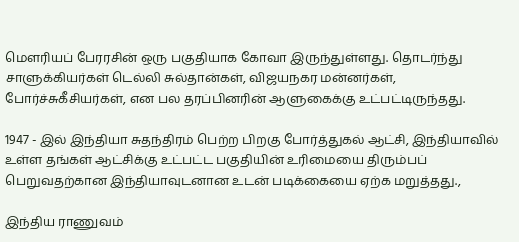மெளரியப் பேரரசின் ஒரு பகுதியாக கோவா இருந்துள்ளது. தொடர்ந்து சாளுக்கியர்கள் டெல்லி சுல்தான்கள், விஜயநகர மன்னர்கள், போர்ச்சுகீசியர்கள், என பல தரப்பினரின் ஆளுகைக்கு உட்பட்டிருந்தது.

1947 - இல் இந்தியா சுதந்திரம் பெற்ற பிறகு போர்த்துகல் ஆட்சி, இந்தியாவில் உள்ள தங்கள் ஆட்சிக்கு உட்பட்ட பகுதியின் உரிமையை திரும்பப் பெறுவதற்கான இந்தியாவுடனான உடன் படிக்கையை ஏற்க மறுத்தது.,

இந்திய ராணுவம்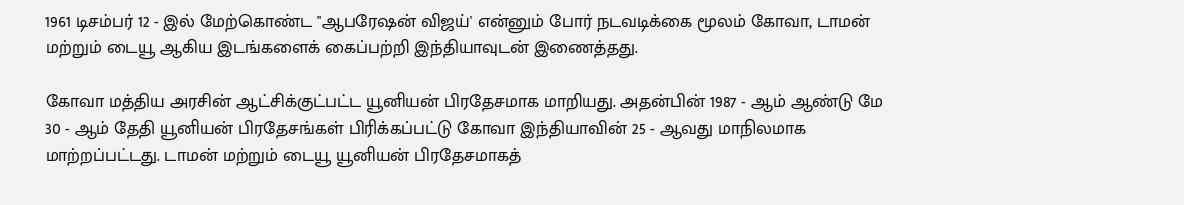1961 டிசம்பர் 12 - இல் மேற்கொண்ட "ஆபரேஷன் விஜய்' என்னும் போர் நடவடிக்கை மூலம் கோவா, டாமன் மற்றும் டையூ ஆகிய இடங்களைக் கைப்பற்றி இந்தியாவுடன் இணைத்தது.

கோவா மத்திய அரசின் ஆட்சிக்குட்பட்ட யூனியன் பிரதேசமாக மாறியது. அதன்பின் 1987 - ஆம் ஆண்டு மே 30 - ஆம் தேதி யூனியன் பிரதேசங்கள் பிரிக்கப்பட்டு கோவா இந்தியாவின் 25 - ஆவது மாநிலமாக மாற்றப்பட்டது. டாமன் மற்றும் டையூ யூனியன் பிரதேசமாகத்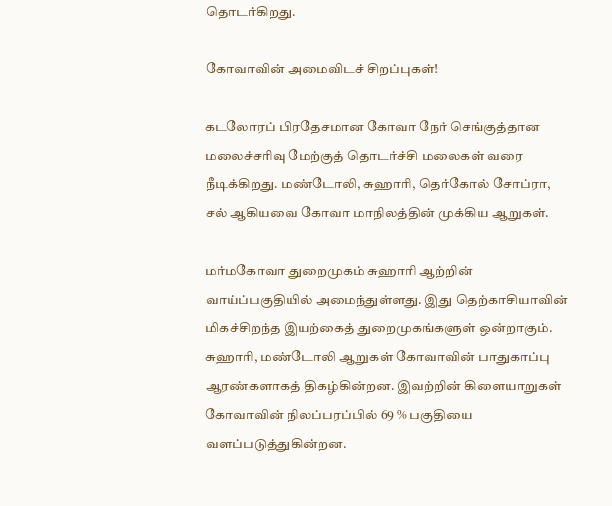தொடர்கிறது.

கோவாவின் அமைவிடச் சிறப்புகள்!

கடலோரப் பிரதேசமான கோவா நேர் செங்குத்தான மலைச்சரிவு மேற்குத் தொடர்ச்சி மலைகள் வரை நீடிக்கிறது. மண்டோலி, சுஹாரி, தெர்கோல் சோப்ரா, சல் ஆகியவை கோவா மாநிலத்தின் முக்கிய ஆறுகள்.

மர்மகோவா துறைமுகம் சுஹாரி ஆற்றின் வாய்ப்பகுதியில் அமைந்துள்ளது. இது தெற்காசியாவின் மிகச்சிறந்த இயற்கைத் துறைமுகங்களுள் ஒன்றாகும். சுஹாரி, மண்டோலி ஆறுகள் கோவாவின் பாதுகாப்பு ஆரண்களாகத் திகழ்கின்றன. இவற்றின் கிளையாறுகள் கோவாவின் நிலப்பரப்பில் 69 % பகுதியை வளப்படுத்துகின்றன.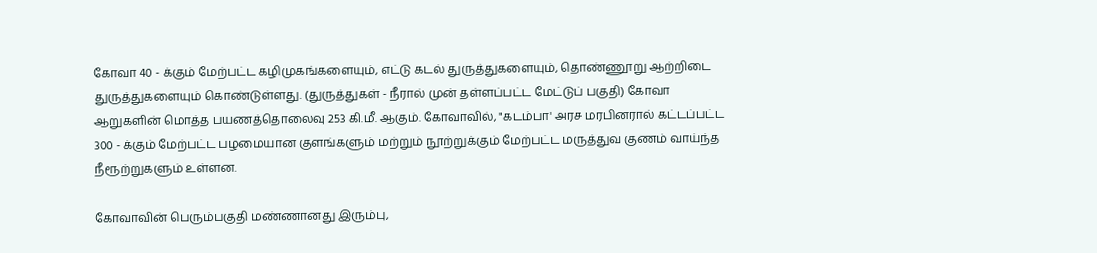கோவா 40 - க்கும் மேற்பட்ட கழிமுகங்களையும், எட்டு கடல் துருத்துகளையும், தொண்ணூறு ஆற்றிடை துருத்துகளையும் கொண்டுள்ளது. (துருத்துகள் - நீரால் முன் தள்ளப்பட்ட மேட்டுப் பகுதி) கோவா ஆறுகளின் மொத்த பயணத்தொலைவு 253 கி.மீ. ஆகும். கோவாவில், "கடம்பா' அரச மரபினரால் கட்டப்பட்ட 300 - க்கும் மேற்பட்ட பழமையான குளங்களும் மற்றும் நூற்றுக்கும் மேற்பட்ட மருத்துவ குணம் வாய்ந்த நீரூற்றுகளும் உள்ளன.

கோவாவின் பெரும்பகுதி மண்ணானது இரும்பு,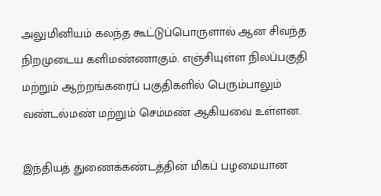அலுமினியம் கலந்த கூட்டுப்பொருளால் ஆன சிவந்த நிறமுடைய களிமண்ணாகும். எஞ்சியுள்ள நிலப்பகுதி மற்றும் ஆற்றங்கரைப் பகுதிகளில் பெரும்பாலும் வண்டல்மண் மற்றும் செம்மண் ஆகியவை உள்ளன.

இந்தியத் துணைக்கண்டத்தின் மிகப் பழமையான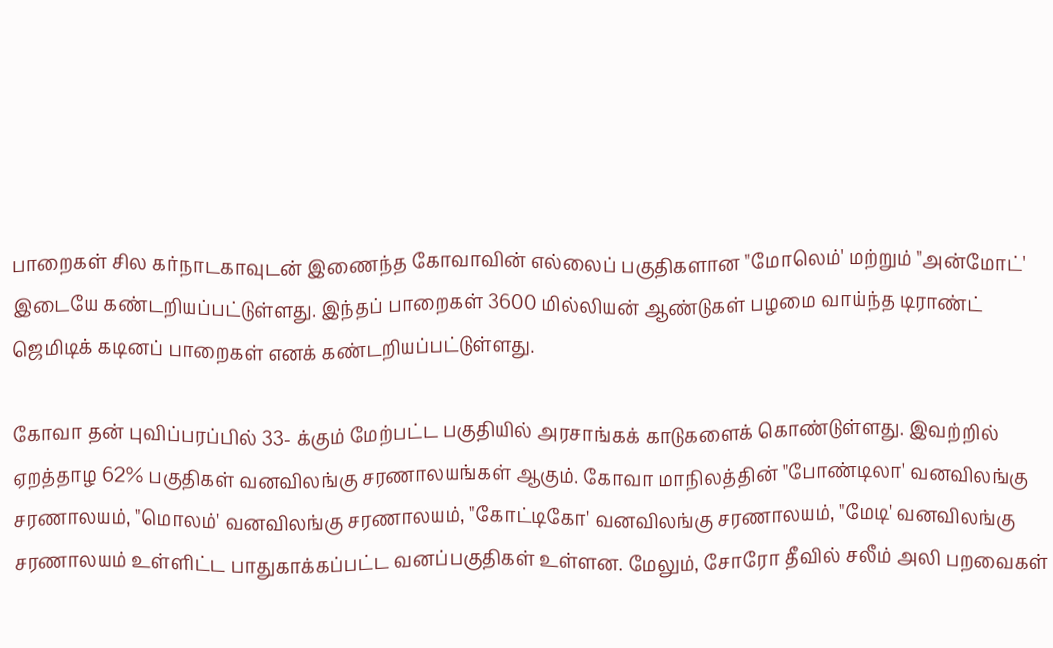பாறைகள் சில கர்நாடகாவுடன் இணைந்த கோவாவின் எல்லைப் பகுதிகளான "மோலெம்' மற்றும் "அன்மோட்' இடையே கண்டறியப்பட்டுள்ளது. இந்தப் பாறைகள் 3600 மில்லியன் ஆண்டுகள் பழமை வாய்ந்த டிராண்ட் ஜெமிடிக் கடினப் பாறைகள் எனக் கண்டறியப்பட்டுள்ளது.

கோவா தன் புவிப்பரப்பில் 33- க்கும் மேற்பட்ட பகுதியில் அரசாங்கக் காடுகளைக் கொண்டுள்ளது. இவற்றில் ஏறத்தாழ 62% பகுதிகள் வனவிலங்கு சரணாலயங்கள் ஆகும். கோவா மாநிலத்தின் "போண்டிலா' வனவிலங்கு சரணாலயம், "மொலம்' வனவிலங்கு சரணாலயம், "கோட்டிகோ' வனவிலங்கு சரணாலயம், "மேடி' வனவிலங்கு சரணாலயம் உள்ளிட்ட பாதுகாக்கப்பட்ட வனப்பகுதிகள் உள்ளன. மேலும், சோரோ தீவில் சலீம் அலி பறவைகள்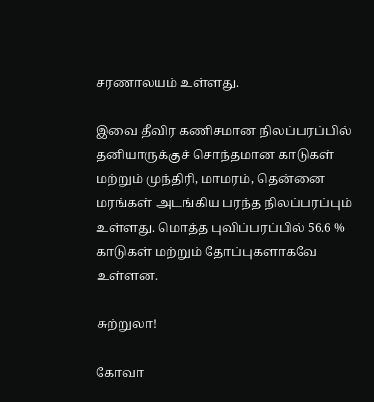சரணாலயம் உள்ளது.

இவை தீவிர கணிசமான நிலப்பரப்பில் தனியாருக்குச் சொந்தமான காடுகள் மற்றும் முந்திரி, மாமரம், தென்னை மரங்கள் அடங்கிய பரந்த நிலப்பரப்பும் உள்ளது. மொத்த புவிப்பரப்பில் 56.6 % காடுகள் மற்றும் தோப்புகளாகவே உள்ளன.

சுற்றுலா!

கோவா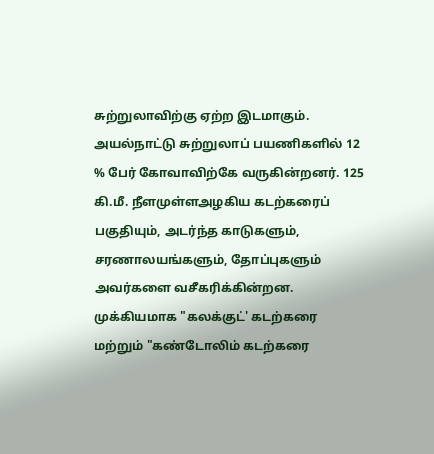சுற்றுலாவிற்கு ஏற்ற இடமாகும். அயல்நாட்டு சுற்றுலாப் பயணிகளில் 12 % பேர் கோவாவிற்கே வருகின்றனர். 125 கி.மீ. நீளமுள்ளஅழகிய கடற்கரைப் பகுதியும், அடர்ந்த காடுகளும், சரணாலயங்களும், தோப்புகளும் அவர்களை வசீகரிக்கின்றன. முக்கியமாக "கலக்குட்' கடற்கரை மற்றும் "கண்டோலிம் கடற்கரை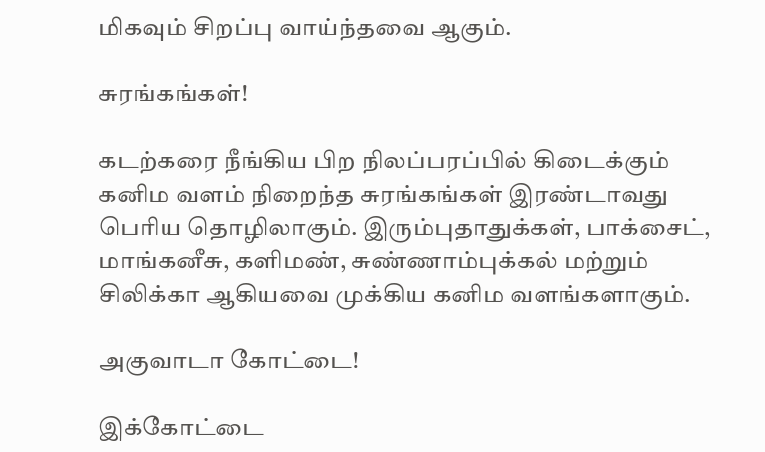மிகவும் சிறப்பு வாய்ந்தவை ஆகும்.

சுரங்கங்கள்!

கடற்கரை நீங்கிய பிற நிலப்பரப்பில் கிடைக்கும் கனிம வளம் நிறைந்த சுரங்கங்கள் இரண்டாவது பெரிய தொழிலாகும். இரும்புதாதுக்கள், பாக்சைட், மாங்கனீசு, களிமண், சுண்ணாம்புக்கல் மற்றும் சிலிக்கா ஆகியவை முக்கிய கனிம வளங்களாகும்.

அகுவாடா கோட்டை!

இக்கோட்டை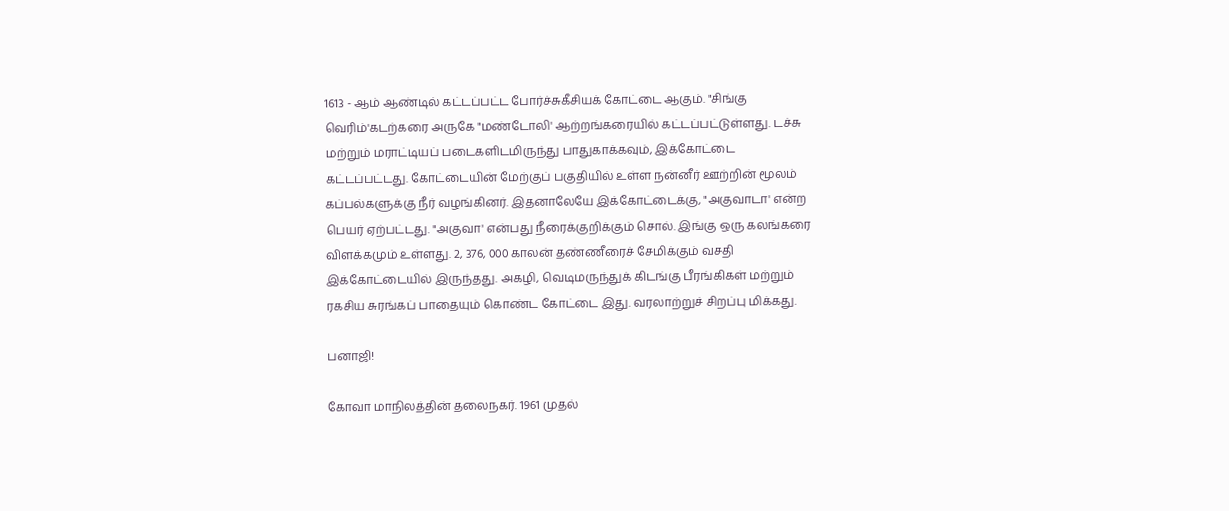1613 - ஆம் ஆண்டில் கட்டப்பட்ட போர்ச்சுகீசியக் கோட்டை ஆகும். "சிங்கு வெரிம்'கடற்கரை அருகே "மண்டோலி' ஆற்றங்கரையில் கட்டப்பட்டுள்ளது. டச்சு மற்றும் மராட்டியப் படைகளிடமிருந்து பாதுகாக்கவும், இக்கோட்டை கட்டப்பட்டது. கோட்டையின் மேற்குப் பகுதியில் உள்ள நன்னீர் ஊற்றின் மூலம் கப்பல்களுக்கு நீர் வழங்கினர். இதனாலேயே இக்கோட்டைக்கு, "அகுவாடா' என்ற பெயர் ஏற்பட்டது. "அகுவா' என்பது நீரைக்குறிக்கும் சொல். இங்கு ஒரு கலங்கரை விளக்கமும் உள்ளது. 2, 376, 000 காலன் தண்ணீரைச் சேமிக்கும் வசதி இக்கோட்டையில் இருந்தது. அகழி, வெடிமருந்துக் கிடங்கு பீரங்கிகள் மற்றும் ரகசிய சுரங்கப் பாதையும் கொண்ட கோட்டை இது. வரலாற்றுச் சிறப்பு மிக்கது.

பனாஜி!

கோவா மாநிலத்தின் தலைநகர். 1961 முதல்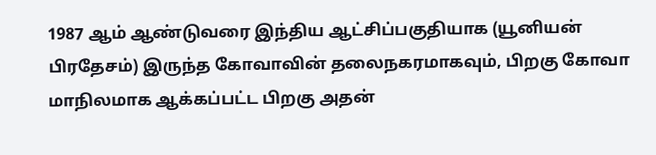1987 ஆம் ஆண்டுவரை இந்திய ஆட்சிப்பகுதியாக (யூனியன் பிரதேசம்) இருந்த கோவாவின் தலைநகரமாகவும், பிறகு கோவா மாநிலமாக ஆக்கப்பட்ட பிறகு அதன்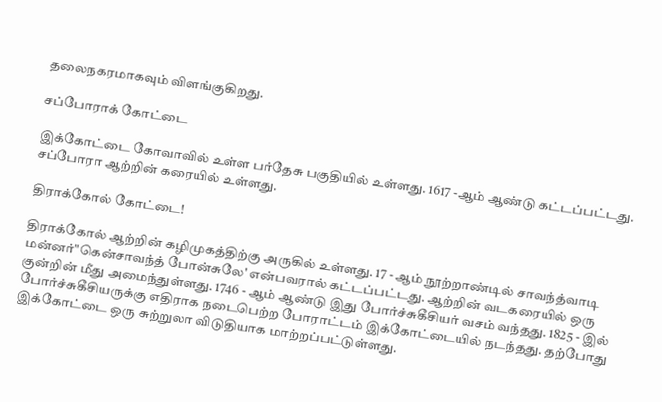தலைநகரமாகவும் விளங்குகிறது.

சப்போராக் கோட்டை

இக்கோட்டை கோவாவில் உள்ள பர்தேசு பகுதியில் உள்ளது. 1617 -ஆம் ஆண்டு கட்டப்பட்டது. சப்போரா ஆற்றின் கரையில் உள்ளது.

திராக்கோல் கோட்டை!

திராக்கோல் ஆற்றின் கழிமுகத்திற்கு அருகில் உள்ளது. 17 - ஆம் நூற்றாண்டில் சாவந்த்வாடி மன்னர்"கென்சாவந்த் போன்சுலே' என்பவரால் கட்டப்பட்டது. ஆற்றின் வடகரையில் ஒரு குன்றின் மீது அமைந்துள்ளது. 1746 - ஆம் ஆண்டு இது போர்ச்சுகீசியர் வசம் வந்தது. 1825 - இல் போர்ச்சுகீசியருக்கு எதிராக நடைபெற்ற போராட்டம் இக்கோட்டையில் நடந்தது. தற்போது இக்கோட்டை ஒரு சுற்றுலா விடுதியாக மாற்றப்பட்டுள்ளது.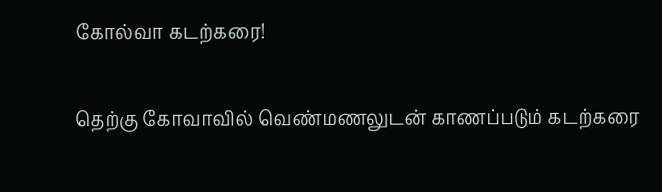கோல்வா கடற்கரை!

தெற்கு கோவாவில் வெண்மணலுடன் காணப்படும் கடற்கரை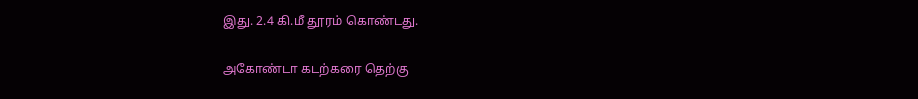இது. 2.4 கி.மீ தூரம் கொண்டது.

அகோண்டா கடற்கரை தெற்கு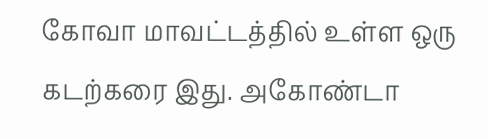கோவா மாவட்டத்தில் உள்ள ஒரு கடற்கரை இது. அகோண்டா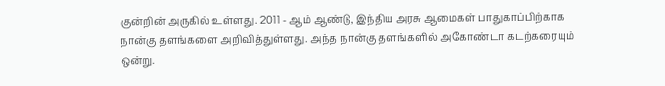குன்றின் அருகில் உள்ளது. 2011 - ஆம் ஆண்டு, இந்திய அரசு ஆமைகள் பாதுகாப்பிற்காக நான்கு தளங்களை அறிவித்துள்ளது. அந்த நான்கு தளங்களில் அகோண்டா கடற்கரையும் ஒன்று.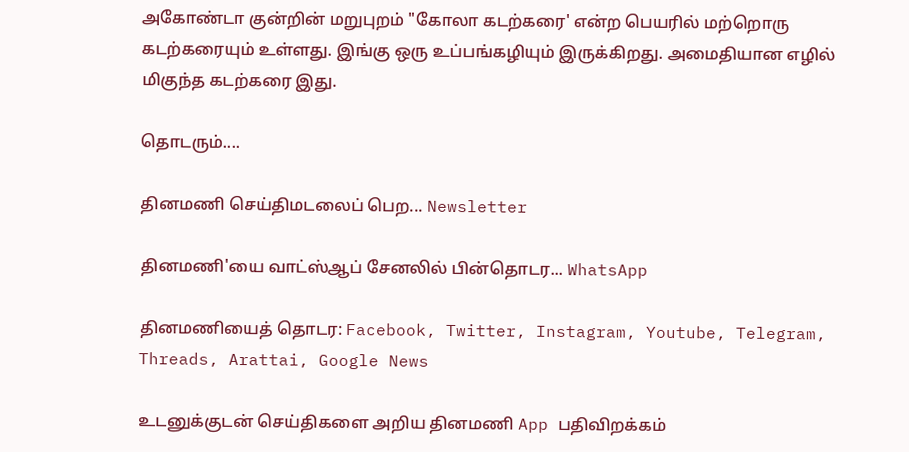அகோண்டா குன்றின் மறுபுறம் "கோலா கடற்கரை' என்ற பெயரில் மற்றொரு கடற்கரையும் உள்ளது. இங்கு ஒரு உப்பங்கழியும் இருக்கிறது. அமைதியான எழில் மிகுந்த கடற்கரை இது.

தொடரும்....

தினமணி செய்திமடலைப் பெற... Newsletter

தினமணி'யை வாட்ஸ்ஆப் சேனலில் பின்தொடர... WhatsApp

தினமணியைத் தொடர: Facebook, Twitter, Instagram, Youtube, Telegram, Threads, Arattai, Google News

உடனுக்குடன் செய்திகளை அறிய தினமணி App பதிவிறக்கம்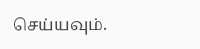செய்யவும்.